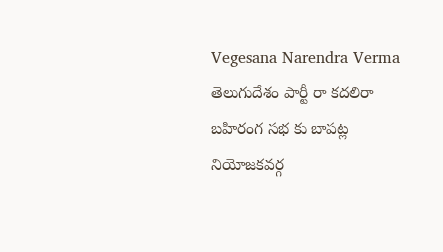Vegesana Narendra Verma
తెలుగుదేశం పార్టీ రా కదలిరా బహిరంగ సభ కు బాపట్ల నియోజకవర్గ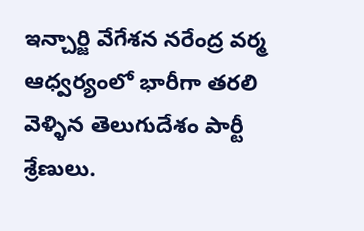ఇన్చార్జి వేగేశన నరేంద్ర వర్మ ఆధ్వర్యంలో భారీగా తరలి వెళ్ళిన తెలుగుదేశం పార్టీ శ్రేణులు.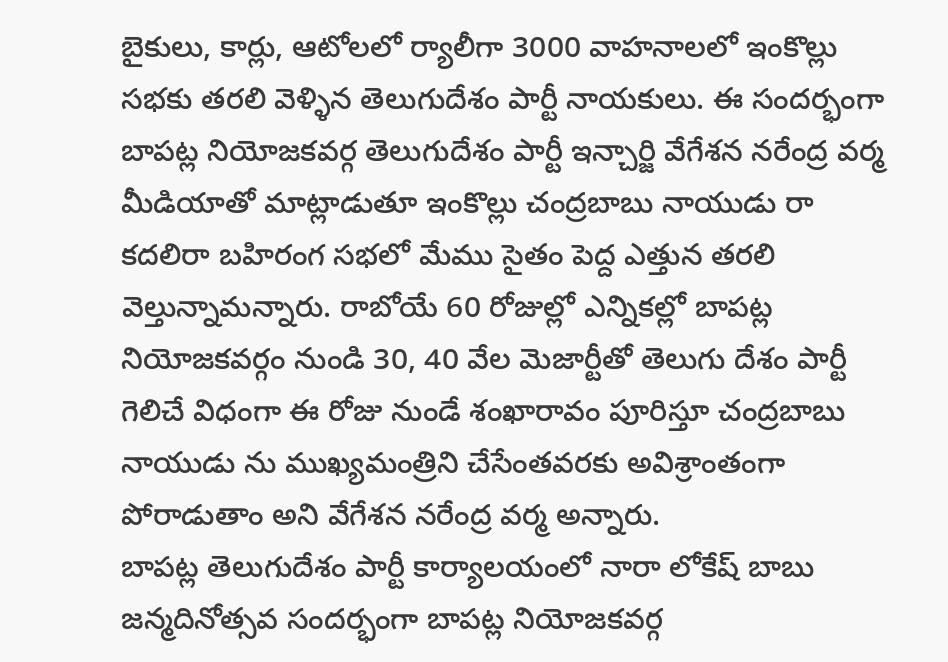బైకులు, కార్లు, ఆటోలలో ర్యాలీగా 3000 వాహనాలలో ఇంకొల్లు సభకు తరలి వెళ్ళిన తెలుగుదేశం పార్టీ నాయకులు. ఈ సందర్భంగా బాపట్ల నియోజకవర్గ తెలుగుదేశం పార్టీ ఇన్చార్జి వేగేశన నరేంద్ర వర్మ మీడియాతో మాట్లాడుతూ ఇంకొల్లు చంద్రబాబు నాయుడు రా కదలిరా బహిరంగ సభలో మేము సైతం పెద్ద ఎత్తున తరలి వెల్తున్నామన్నారు. రాబోయే 60 రోజుల్లో ఎన్నికల్లో బాపట్ల నియోజకవర్గం నుండి 30, 40 వేల మెజార్టీతో తెలుగు దేశం పార్టీ గెలిచే విధంగా ఈ రోజు నుండే శంఖారావం పూరిస్తూ చంద్రబాబు నాయుడు ను ముఖ్యమంత్రిని చేసేంతవరకు అవిశ్రాంతంగా పోరాడుతాం అని వేగేశన నరేంద్ర వర్మ అన్నారు.
బాపట్ల తెలుగుదేశం పార్టీ కార్యాలయంలో నారా లోకేష్ బాబు జన్మదినోత్సవ సందర్భంగా బాపట్ల నియోజకవర్గ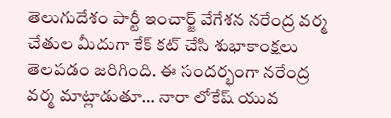తెలుగుదేశం పార్టీ ఇంచార్జ్ వేగేశన నరేంద్ర వర్మ చేతుల మీదుగా కేక్ కట్ చేసి శుభాకాంక్షలు తెలపడం జరిగింది. ఈ సందర్భంగా నరేంద్ర వర్మ మాట్లాడుతూ… నారా లోకేష్ యువ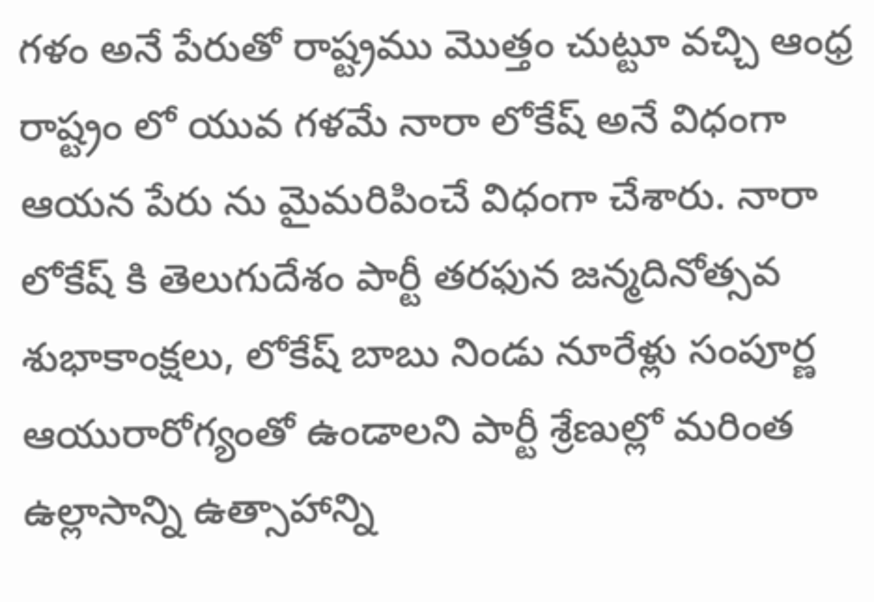గళం అనే పేరుతో రాష్ట్రము మొత్తం చుట్టూ వచ్చి ఆంధ్ర రాష్ట్రం లో యువ గళమే నారా లోకేష్ అనే విధంగా ఆయన పేరు ను మైమరిపించే విధంగా చేశారు. నారా లోకేష్ కి తెలుగుదేశం పార్టీ తరఫున జన్మదినోత్సవ శుభాకాంక్షలు, లోకేష్ బాబు నిండు నూరేళ్లు సంపూర్ణ ఆయురారోగ్యంతో ఉండాలని పార్టీ శ్రేణుల్లో మరింత ఉల్లాసాన్ని ఉత్సాహాన్ని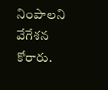నింపాలని వేగేశన కోరారు.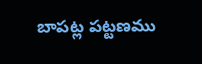బాపట్ల పట్టణము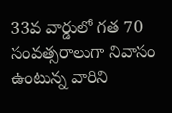33వ వార్డులో గత 70 సంవత్సరాలుగా నివాసం ఉంటున్న వారిని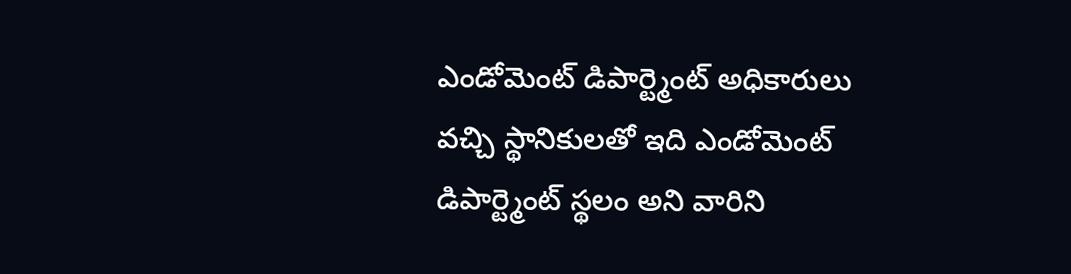ఎండోమెంట్ డిపార్ట్మెంట్ అధికారులు వచ్చి స్థానికులతో ఇది ఎండోమెంట్ డిపార్ట్మెంట్ స్థలం అని వారిని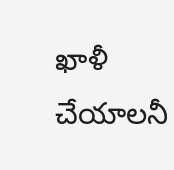ఖాళీ చేయాలనీ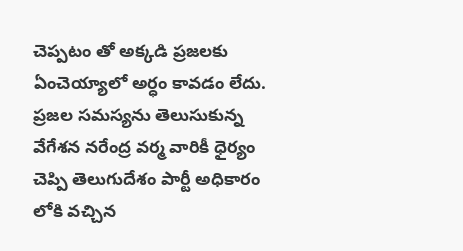చెప్పటం తో అక్కడి ప్రజలకు ఏంచెయ్యాలో అర్ధం కావడం లేదు. ప్రజల సమస్యను తెలుసుకున్న వేగేశన నరేంద్ర వర్మ వారికీ ధైర్యం చెప్పి తెలుగుదేశం పార్టీ అధికారం లోకి వచ్చిన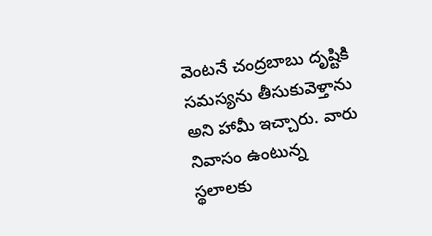వెంటనే చంద్రబాబు దృష్టికి సమస్యను తీసుకువెళ్తాను అని హామీ ఇచ్చారు. వారు నివాసం ఉంటున్న స్థలాలకు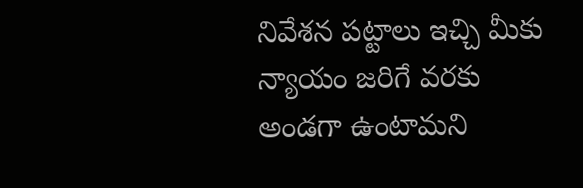నివేశన పట్టాలు ఇచ్చి మీకు న్యాయం జరిగే వరకు అండగా ఉంటామని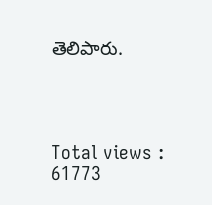తెలిపారు.




Total views : 61773